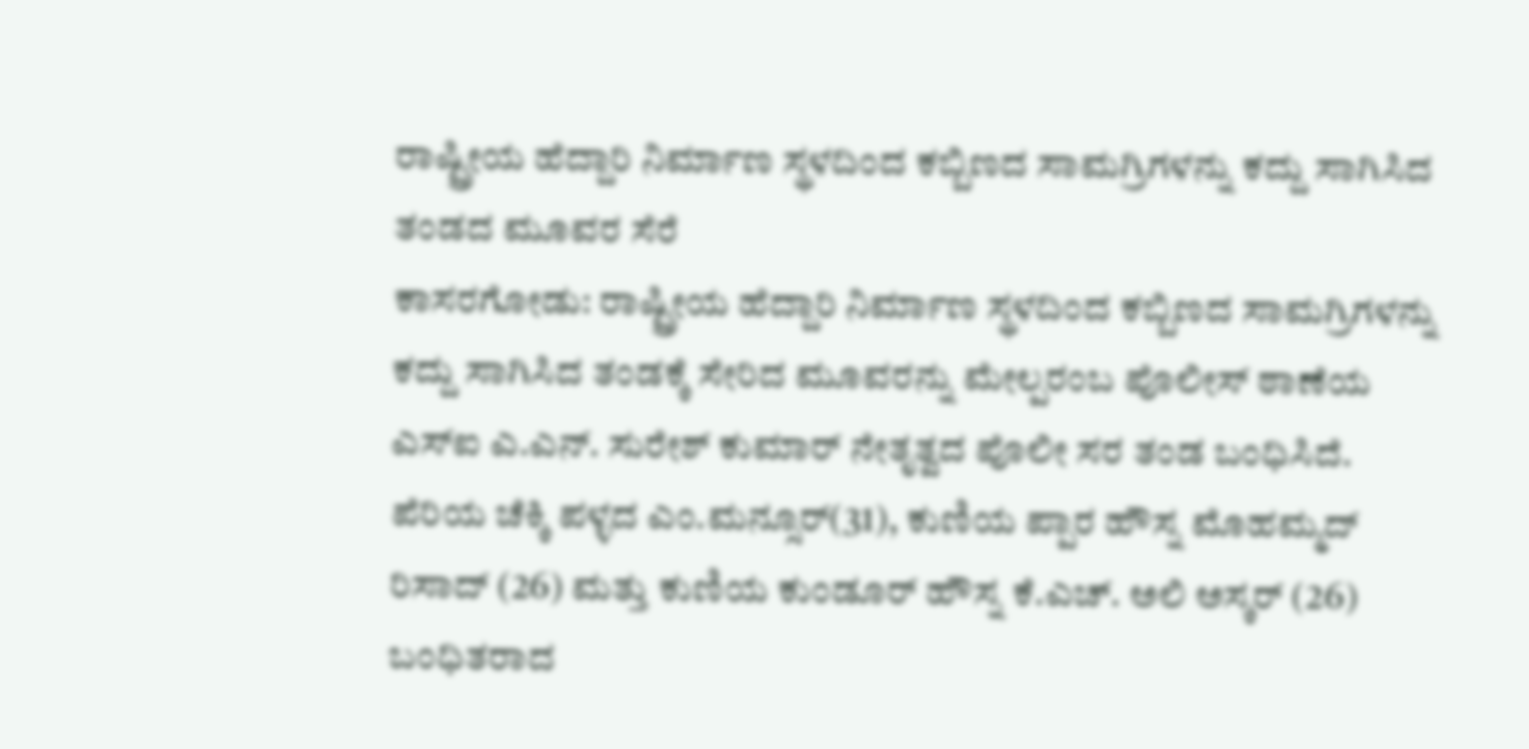ರಾಷ್ಟ್ರೀಯ ಹೆದ್ದಾರಿ ನಿರ್ಮಾಣ ಸ್ಥಳದಿಂದ ಕಬ್ಬಿಣದ ಸಾಮಗ್ರಿಗಳನ್ನು ಕದ್ದು ಸಾಗಿಸಿದ ತಂಡದ ಮೂವರ ಸೆರೆ
ಕಾಸರಗೋಡು: ರಾಷ್ಟ್ರೀಯ ಹೆದ್ದಾರಿ ನಿರ್ಮಾಣ ಸ್ಥಳದಿಂದ ಕಬ್ಬಿಣದ ಸಾಮಗ್ರಿಗಳನ್ನು ಕದ್ದು ಸಾಗಿಸಿದ ತಂಡಕ್ಕೆ ಸೇರಿದ ಮೂವರನ್ನು ಮೇಲ್ಪರಂಬ ಪೊಲೀಸ್ ಠಾಣೆಯ ಎಸ್ಐ ಎ.ಎನ್. ಸುರೇಶ್ ಕುಮಾರ್ ನೇತೃತ್ವದ ಪೊಲೀ ಸರ ತಂಡ ಬಂಧಿಸಿದೆ. ಪೆರಿಯ ಚೆಕ್ಕಿ ಪಳ್ಳದ ಎಂ.ಮನ್ಸೂರ್(31), ಕುಣಿಯ ಪ್ಪಾರ ಹೌಸ್ನ ಮೊಹಮ್ಮದ್ ರಿಸಾದ್ (26) ಮತ್ತು ಕುಣಿಯ ಕುಂಡೂರ್ ಹೌಸ್ನ ಕೆ.ಎಚ್. ಅಲಿ ಅಸ್ಕರ್ (26) ಬಂಧಿತರಾದ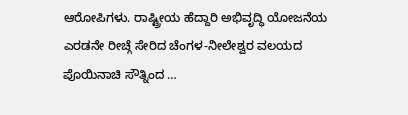ಆರೋಪಿಗಳು. ರಾಷ್ಟ್ರೀಯ ಹೆದ್ದಾರಿ ಅಭಿವೃದ್ಧಿ ಯೋಜನೆಯ ಎರಡನೇ ರೀಚ್ಗೆ ಸೇರಿದ ಚೆಂಗಳ-ನೀಲೇಶ್ವರ ವಲಯದ ಪೊಯಿನಾಚಿ ಸೌತ್ನಿಂದ …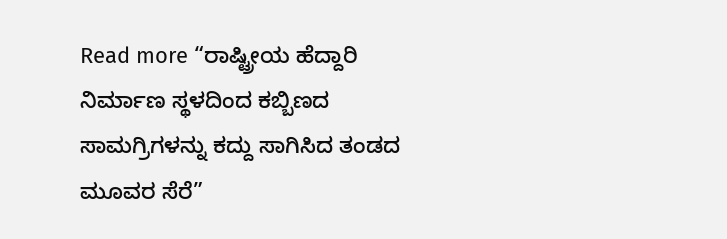Read more “ರಾಷ್ಟ್ರೀಯ ಹೆದ್ದಾರಿ ನಿರ್ಮಾಣ ಸ್ಥಳದಿಂದ ಕಬ್ಬಿಣದ ಸಾಮಗ್ರಿಗಳನ್ನು ಕದ್ದು ಸಾಗಿಸಿದ ತಂಡದ ಮೂವರ ಸೆರೆ”